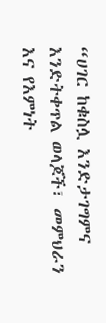“ሀገር ከቁስሏ እንድታገግምና እንድትቀጥል ወላጆች፣ መምህራን እና የእምነት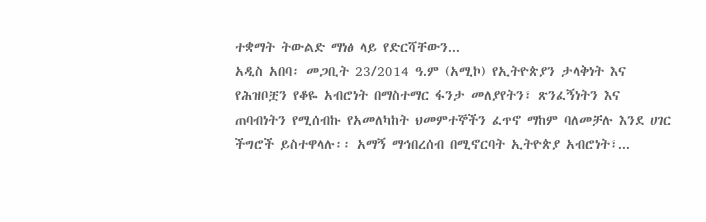ተቋማት ትውልድ ማነፅ ላይ የድርሻቸውን...
አዲስ አበባ፡ መጋቢት 23/2014 ዓ.ም (አሚኮ) የኢትዮጵያን ታላቅነት እና የሕዝቦቿን የቆዬ አብሮነት በማስተማር ፋንታ መለያየትን፣ ጽንፈኝነትን እና ጠባብነትን የሚሰብኩ የአመለካከት ህመምተኞችን ፈጥኖ ማከም ባለመቻሉ እንደ ሀገር ችግሮች ይስተዋላሉ፡፡ አማኝ ማኅበረሰብ በሚኖርባት ኢትዮጵያ አብሮነት፣...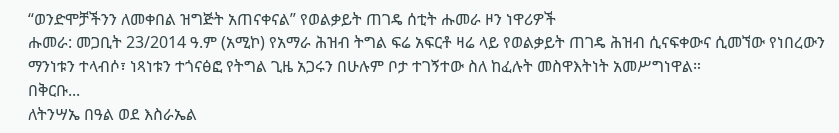“ወንድሞቻችንን ለመቀበል ዝግጅት አጠናቀናል” የወልቃይት ጠገዴ ሰቲት ሑመራ ዞን ነዋሪዎች
ሑመራ: መጋቢት 23/2014 ዓ.ም (አሚኮ) የአማራ ሕዝብ ትግል ፍሬ አፍርቶ ዛሬ ላይ የወልቃይት ጠገዴ ሕዝብ ሲናፍቀውና ሲመኘው የነበረውን ማንነቱን ተላብሶ፣ ነጻነቱን ተጎናፅፎ የትግል ጊዜ አጋሩን በሁሉም ቦታ ተገኝተው ስለ ከፈሉት መስዋእትነት አመሥግነዋል።
በቅርቡ...
ለትንሣኤ በዓል ወደ እስራኤል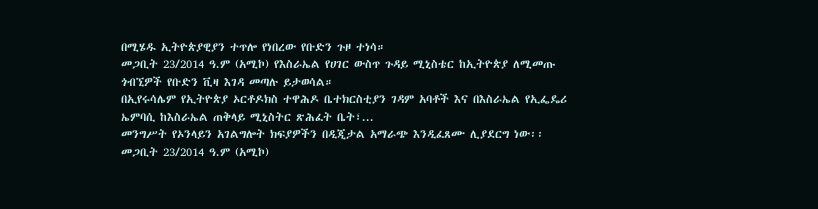በሚሄዱ ኢትዮጵያዊያን ተጥሎ የነበረው የቡድን ጉዞ ተነሳ።
መጋቢት 23/2014 ዓ.ም (አሚኮ) የእስራኤል የሀገር ውስጥ ጉዳይ ሚኒስቴር ከኢትዮጵያ ለሚመጡ ጎብኚዎች የቡድን ቪዛ እገዳ መጣሉ ይታወሳል።
በኢየሩሳሌም የኢትዮጵያ ኦርቶዶክስ ተዋሕዶ ቤተክርስቲያን ገዳም አባቶች እና በእስራኤል የኢፌዴሪ ኤምባሲ ከእስራኤል ጠቅላይ ሚኒስትር ጽሕፈት ቤት፣...
መንግሥት የኦንላይን አገልግሎት ክፍያዎችን በዲጂታል አማራጭ እንዲፈጸሙ ሊያደርግ ነው፡፡
መጋቢት 23/2014 ዓ.ም (አሚኮ)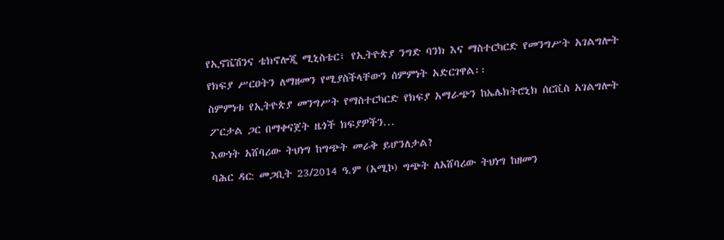የኢኖቬሽንና ቴክኖሎጂ ሚኒስቴር፣ የኢትዮጵያ ንግድ ባንክ እና ማስተርካርድ የመንግሥት አገልግሎት የክፍያ ሥርዐትን ለማዘመን የሚያስችላቸውን ሰምምነት አድርገዋል፡፡
ስምምነቱ የኢትዮጵያ መንግሥት የማስተርካርድ የክፍያ አማራጭን ከኤሌክትሮኒክ ሰርቪስ አገልግሎት ፖርታል ጋር በማቀናጀት ዜጎች ክፍያዎችን...
እውነት አሸባሪው ትህነግ ከግጭት መራቅ ይሆንለታል?
ባሕር ዳር: መጋቢት 23/2014 ዓ.ም (አሚኮ) ግጭት ለአሸባሪው ትህነግ ከዘመን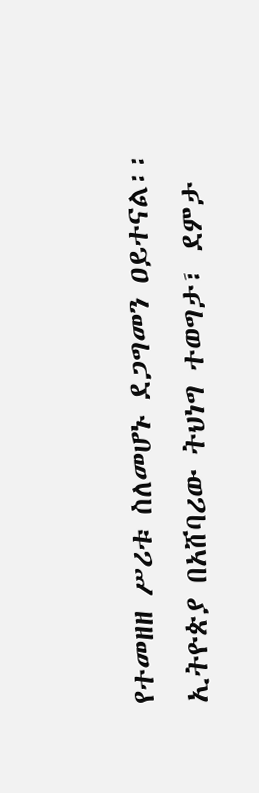የተመዘዘ ሥሪቱ ስለመሆኑ ደጋግመን ዐይተናል፡፡ ኢትዮጵያ በአሸባሪው ትህነግ ተወግታ፣ ደምታ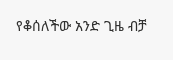የቆሰለችው አንድ ጊዜ ብቻ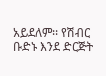አይደለም፡፡ የሽብር ቡድኑ እንደ ድርጅት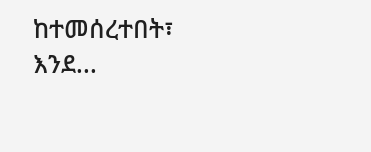ከተመሰረተበት፣ እንደ...